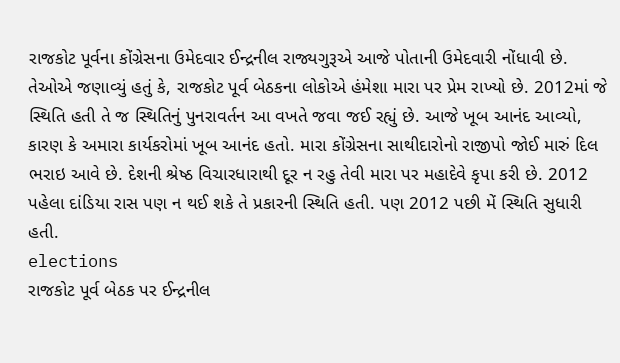રાજકોટ પૂર્વના કોંગ્રેસના ઉમેદવાર ઈન્દ્રનીલ રાજ્યગુરૂએ આજે પોતાની ઉમેદવારી નોંધાવી છે. તેઓએ જણાવ્યું હતું કે, રાજકોટ પૂર્વ બેઠકના લોકોએ હંમેશા મારા પર પ્રેમ રાખ્યો છે. 2012માં જે સ્થિતિ હતી તે જ સ્થિતિનું પુનરાવર્તન આ વખતે જવા જઈ રહ્યું છે. આજે ખૂબ આનંદ આવ્યો, કારણ કે અમારા કાર્યકરોમાં ખૂબ આનંદ હતો. મારા કોંગ્રેસના સાથીદારોનો રાજીપો જોઈ મારું દિલ ભરાઇ આવે છે. દેશની શ્રેષ્ઠ વિચારધારાથી દૂર ન રહુ તેવી મારા પર મહાદેવે કૃપા કરી છે. 2012 પહેલા દાંડિયા રાસ પણ ન થઈ શકે તે પ્રકારની સ્થિતિ હતી. પણ 2012 પછી મેં સ્થિતિ સુધારી હતી.
elections
રાજકોટ પૂર્વ બેઠક પર ઈન્દ્રનીલ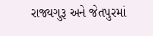રાજ્યગુરૂ અને જેતપુરમાં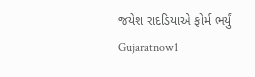જયેશ રાદડિયાએ ફોર્મ ભર્યું
Gujaratnow1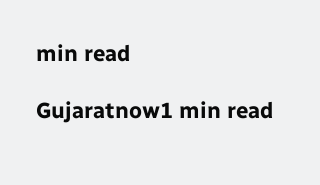min read

Gujaratnow1 min read